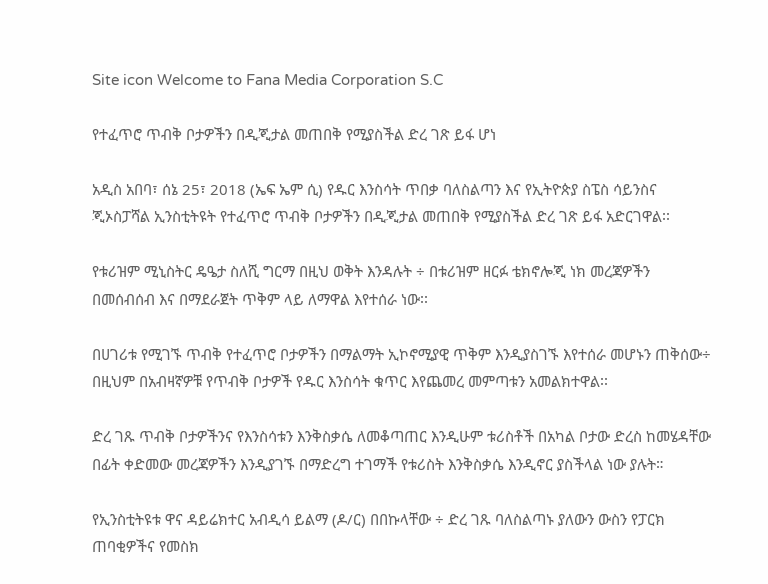Site icon Welcome to Fana Media Corporation S.C

የተፈጥሮ ጥብቅ ቦታዎችን በዲጂታል መጠበቅ የሚያስችል ድረ ገጽ ይፋ ሆነ

አዲስ አበባ፣ ሰኔ 25፣ 2018 (ኤፍ ኤም ሲ) የዱር እንስሳት ጥበቃ ባለስልጣን እና የኢትዮጵያ ስፔስ ሳይንስና ጂኦስፓሻል ኢንስቲትዩት የተፈጥሮ ጥብቅ ቦታዎችን በዲጂታል መጠበቅ የሚያስችል ድረ ገጽ ይፋ አድርገዋል፡፡

የቱሪዝም ሚኒስትር ዴዔታ ስለሺ ግርማ በዚህ ወቅት እንዳሉት ÷ በቱሪዝም ዘርፉ ቴክኖሎጂ ነክ መረጃዎችን በመሰብሰብ እና በማደራጀት ጥቅም ላይ ለማዋል እየተሰራ ነው፡፡

በሀገሪቱ የሚገኙ ጥብቅ የተፈጥሮ ቦታዎችን በማልማት ኢኮኖሚያዊ ጥቅም እንዲያስገኙ እየተሰራ መሆኑን ጠቅሰው÷ በዚህም በአብዛኛዎቹ የጥብቅ ቦታዎች የዱር እንስሳት ቁጥር እየጨመረ መምጣቱን አመልክተዋል፡፡

ድረ ገጹ ጥብቅ ቦታዎችንና የእንስሳቱን እንቅስቃሴ ለመቆጣጠር እንዲሁም ቱሪስቶች በአካል ቦታው ድረስ ከመሄዳቸው በፊት ቀድመው መረጃዎችን እንዲያገኙ በማድረግ ተገማች የቱሪስት እንቅስቃሴ እንዲኖር ያስችላል ነው ያሉት።

የኢንስቲትዩቱ ዋና ዳይሬክተር አብዲሳ ይልማ (ዶ/ር) በበኩላቸው ÷ ድረ ገጹ ባለስልጣኑ ያለውን ውስን የፓርክ ጠባቂዎችና የመስክ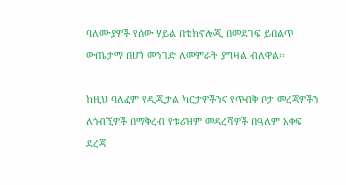ባለሙያዎች የሰው ሃይል በቴክኖሎጂ በመደገፍ ይበልጥ ውጤታማ በሆነ መንገድ ለመምራት ያግዛል ብለዋል፡፡

ከዚህ ባለፈም የዲጂታል ካርታዎችንና የጥብቅ ቦታ መረጃዎችን ለጎብኚዎች በማቅረብ የቱሪዝም መዳረሻዎች በዓለም አቀፍ ደረጃ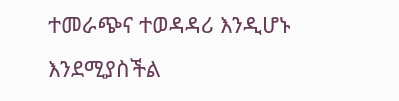ተመራጭና ተወዳዳሪ እንዲሆኑ እንደሚያስችል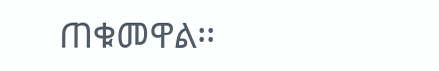ጠቁመዋል፡፡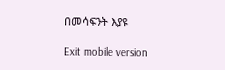በመሳፍንት እያዩ

Exit mobile version